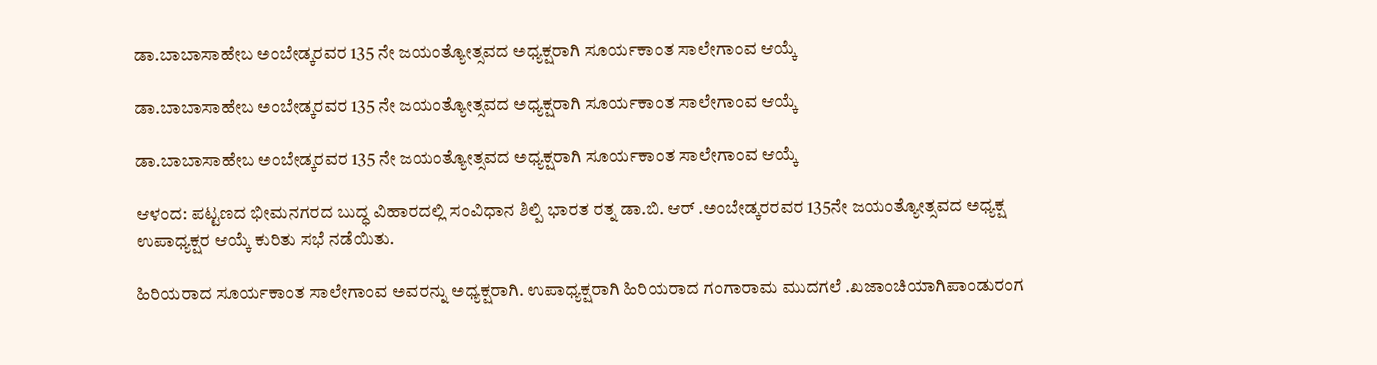ಡಾ.ಬಾಬಾಸಾಹೇಬ ಅಂಬೇಡ್ಕರವರ 135 ನೇ ಜಯಂತ್ಯೋತ್ಸವದ ಅಧ್ಯಕ್ಷರಾಗಿ ಸೂರ್ಯಕಾಂತ ಸಾಲೇಗಾಂವ ಆಯ್ಕೆ

ಡಾ.ಬಾಬಾಸಾಹೇಬ ಅಂಬೇಡ್ಕರವರ 135 ನೇ ಜಯಂತ್ಯೋತ್ಸವದ ಅಧ್ಯಕ್ಷರಾಗಿ ಸೂರ್ಯಕಾಂತ ಸಾಲೇಗಾಂವ ಆಯ್ಕೆ

ಡಾ.ಬಾಬಾಸಾಹೇಬ ಅಂಬೇಡ್ಕರವರ 135 ನೇ ಜಯಂತ್ಯೋತ್ಸವದ ಅಧ್ಯಕ್ಷರಾಗಿ ಸೂರ್ಯಕಾಂತ ಸಾಲೇಗಾಂವ ಆಯ್ಕೆ

ಆಳಂದ: ಪಟ್ಟಣದ ಭೀಮನಗರದ ಬುದ್ಧ ವಿಹಾರದಲ್ಲಿ ಸಂವಿಧಾನ ಶಿಲ್ಪಿ ಭಾರತ ರತ್ನ ಡಾ.ಬಿ. ಆರ್ .ಅಂಬೇಡ್ಕರರವರ 135ನೇ ಜಯಂತ್ಯೋತ್ಸವದ ಅಧ್ಯಕ್ಷ ಉಪಾಧ್ಯಕ್ಷರ ಆಯ್ಕೆ ಕುರಿತು ಸಭೆ ನಡೆಯಿತು.

ಹಿರಿಯರಾದ ಸೂರ್ಯಕಾಂತ ಸಾಲೇಗಾಂವ ಅವರನ್ನು ಅಧ್ಯಕ್ಷರಾಗಿ. ಉಪಾಧ್ಯಕ್ಷರಾಗಿ ಹಿರಿಯರಾದ ಗಂಗಾರಾಮ ಮುದಗಲೆ .ಖಜಾಂಚಿಯಾಗಿಪಾಂಡುರಂಗ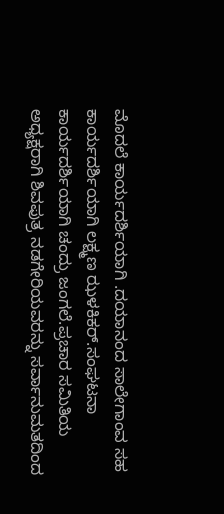ಮೊದಲೆ ಕಾರ್ಯದರ್ಶಿಯಾಗಿ .ದಯಾನಂದ ಸಾಲೇಗಾಂವ ಸಹ ಕಾರ್ಯದರ್ಶಿಯಾಗಿ ಲಕ್ಷ್ಮಣ ಝಳಕಿಕರ್.ಸಂಘಟನಾ ಕಾರ್ಯದರ್ಶಿಯಾಗಿ ಚಂದ್ರು ಜಂಗಲೆ.ಪ್ರಚಾರ ಸಮಿತಿಯ ಅಧ್ಯಕ್ಷರಾಗಿ ಶಿವಪುತ್ರ ನಡಗೇರಿಯವರನ್ನು ಸರ್ವಾನುಮತದಿಂದ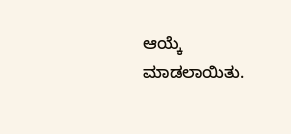ಆಯ್ಕೆ ಮಾಡಲಾಯಿತು.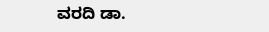ವರದಿ ಡಾ.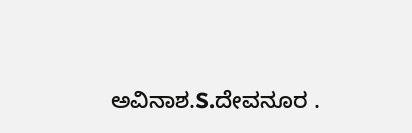ಅವಿನಾಶ.S.ದೇವನೂರ .